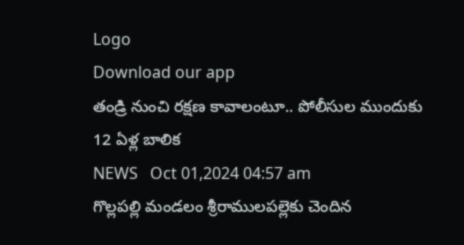Logo
Download our app
తండ్రి నుంచి ర‌క్ష‌ణ కావాలంటూ.. పోలీసుల ముందుకు 12 ఏళ్ల బాలిక‌
NEWS   Oct 01,2024 04:57 am
గొల్లపల్లి మండ‌లం శ్రీరాములపల్లెకు చెందిన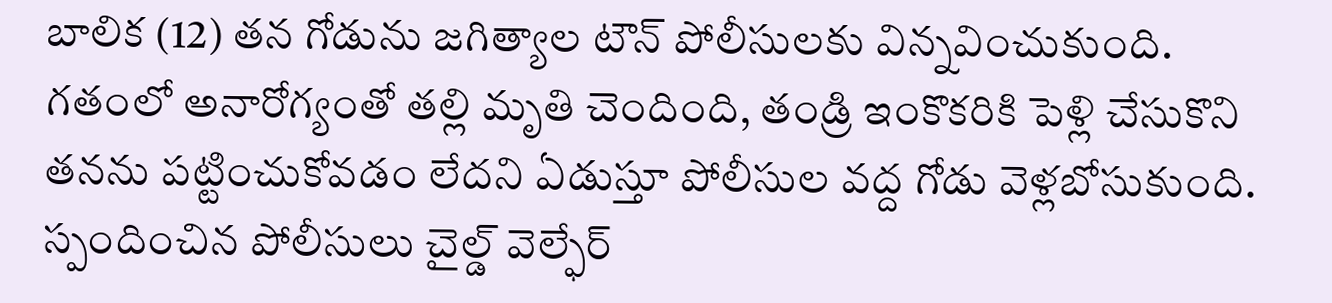బాలిక (12) త‌న గోడును జగిత్యాల టౌన్ పోలీసులకు విన్న‌వించుకుంది. గ‌తంలో అనారోగ్యంతో తల్లి మృతి చెందింది, తండ్రి ఇంకొకరికి పెళ్లి చేసుకొని తనను పట్టించుకోవడం లేదని ఏడుస్తూ పోలీసుల వద్ద గోడు వెళ్లబోసుకుంది. స్పందించిన పోలీసులు చైల్డ్ వెల్ఫేర్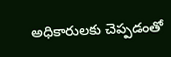అధికారులకు చెప్పడంతో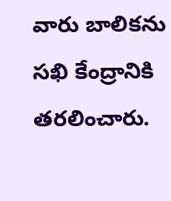వారు బాలికను సఖి కేంద్రానికి తరలించారు.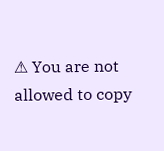⚠ You are not allowed to copy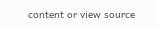content or view source